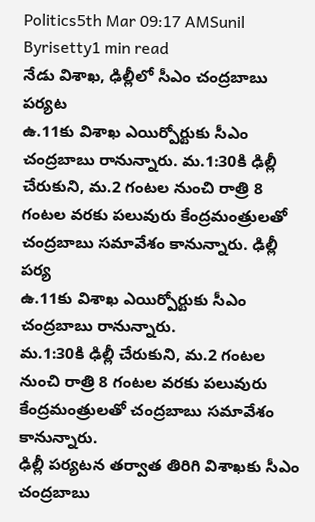Politics5th Mar 09:17 AMSunil Byrisetty1 min read
నేడు విశాఖ, ఢిల్లీలో సీఎం చంద్రబాబు పర్యట
ఉ.11కు విశాఖ ఎయిర్పోర్టుకు సీఎం చంద్రబాబు రానున్నారు. మ.1:30కి ఢిల్లీ చేరుకుని, మ.2 గంటల నుంచి రాత్రి 8 గంటల వరకు పలువురు కేంద్రమంత్రులతో చంద్రబాబు సమావేశం కానున్నారు. ఢిల్లీ పర్య
ఉ.11కు విశాఖ ఎయిర్పోర్టుకు సీఎం చంద్రబాబు రానున్నారు.
మ.1:30కి ఢిల్లీ చేరుకుని, మ.2 గంటల నుంచి రాత్రి 8 గంటల వరకు పలువురు కేంద్రమంత్రులతో చంద్రబాబు సమావేశం కానున్నారు.
ఢిల్లీ పర్యటన తర్వాత తిరిగి విశాఖకు సీఎం చంద్రబాబు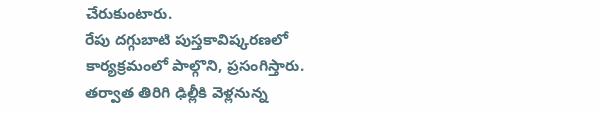చేరుకుంటారు.
రేపు దగ్గుబాటి పుస్తకావిష్కరణలో కార్యక్రమంలో పాల్గొని, ప్రసంగిస్తారు.
తర్వాత తిరిగి ఢిల్లీకి వెళ్లనున్న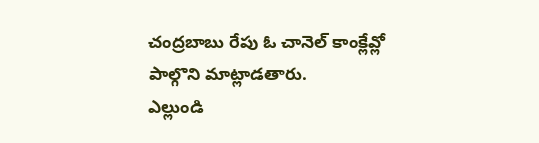చంద్రబాబు రేపు ఓ చానెల్ కాంక్లేవ్లో పాల్గొని మాట్లాడతారు.
ఎల్లుండి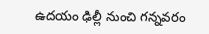ఉదయం ఢిల్లీ నుంచి గన్నవరం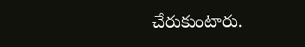చేరుకుంటారు.